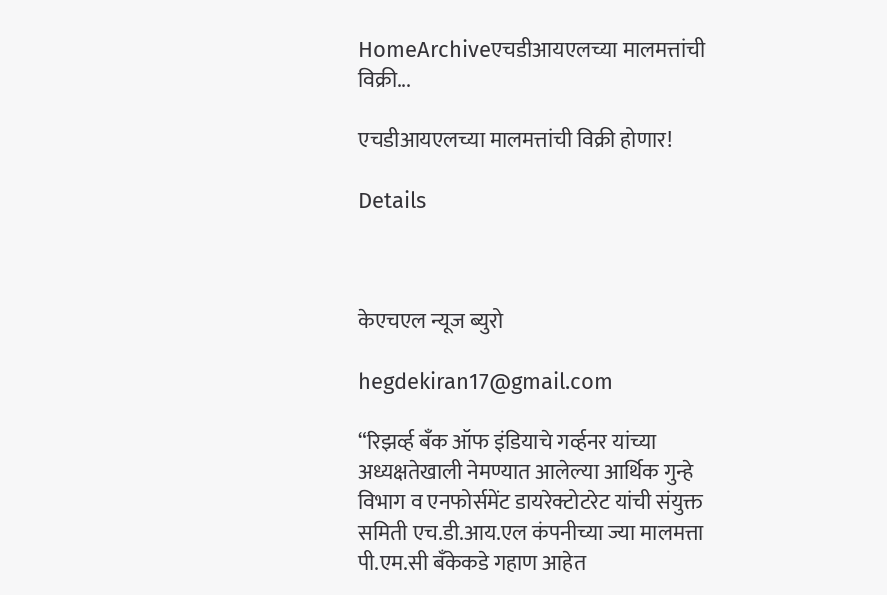HomeArchiveएचडीआयएलच्या मालमत्तांची विक्री...

एचडीआयएलच्या मालमत्तांची विक्री होणार!

Details



केएचएल न्यूज ब्युरो

hegdekiran17@gmail.com

“रिझर्व्ह बँक ऑफ इंडियाचे गर्व्हनर यांच्या अध्यक्षतेखाली नेमण्यात आलेल्या आर्थिक गुन्हे विभाग व एनफोर्समेंट डायरेक्टोटरेट यांची संयुक्त समिती एच.डी.आय.एल कंपनीच्या ज्या मालमत्ता पी.एम.सी बँकेकडे गहाण आहेत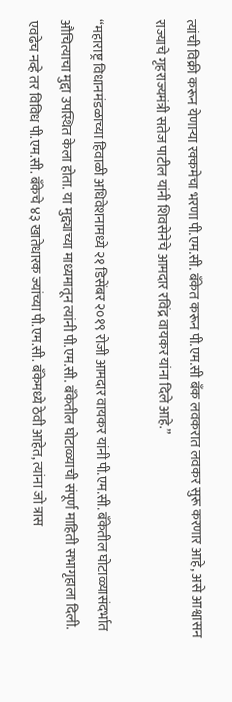त्यांची विक्री करून येणार्‍या रक्कमेचा भरणा पी.एम.सी. बँकेत करून पी.एम.सी बँक लवकरात लवकर सुरू करणार आहे, असे आश्वासन राज्याचे गृहराज्यमंत्री सतेज पाटील यांनी शिवसेनेचे आमदार रविंद्र वायकर यांना दिले आहे.”

“महाराष्ट्र विधानमंडळाच्या हिवाळी अधिवेशनामध्ये २१ डिसेंबर २०१९ रोजी आमदार वायकर यांनी पी.एम.सी. बँकेतील घोटाळ्यासंदर्भात औचित्याचा मुद्दा उपस्थित केला होता. या मुद्द्याच्या माध्यमातून त्यांनी पी.एम.सी. बँकेतील घोटाळ्याची संपूर्ण माहिती सभागृहाला दिली. एवढेच नव्हे तर विविध पी.एम.सी. बँकेचे ४३ खातेधारक ज्यांच्या पी.एम.सी. बँकेमध्ये ठेवी आहेत, त्यांना जो त्रास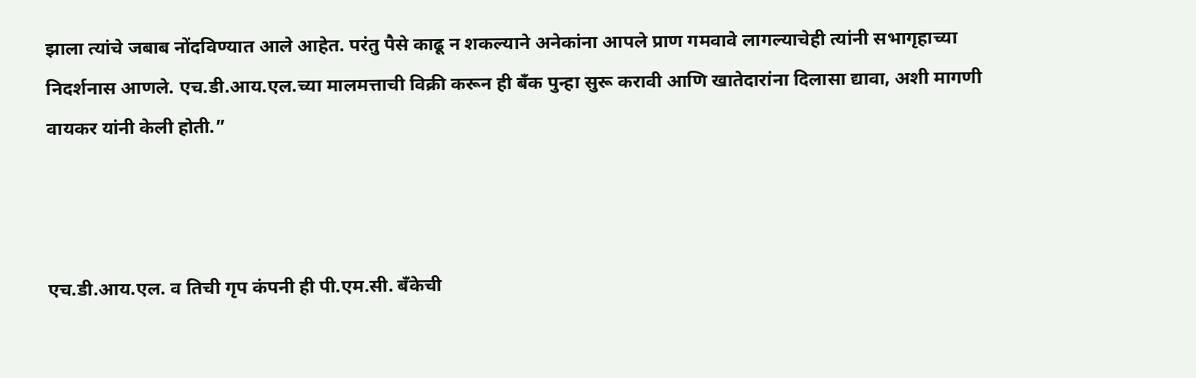झाला त्यांचे जबाब नोंदविण्यात आले आहेत. परंतु पैसे काढू न शकल्याने अनेकांना आपले प्राण गमवावे लागल्याचेही त्यांनी सभागृहाच्या निदर्शनास आणले. एच.डी.आय.एल.च्या मालमत्ताची विक्री करून ही बँक पुन्हा सुरू करावी आणि खातेदारांना दिलासा द्यावा, अशी मागणी वायकर यांनी केली होती.”



एच.डी.आय.एल. व तिची गृप कंपनी ही पी.एम.सी. बँकेची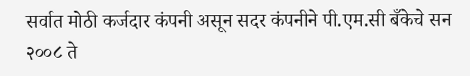सर्वात मोठी कर्जदार कंपनी असून सदर कंपनीने पी.एम.सी बँकेचे सन २००८ ते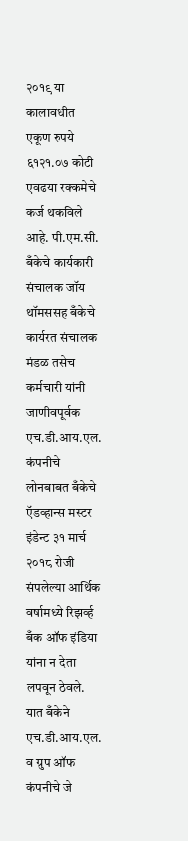२०१९ या कालावधीत एकूण रुपये ६१२१.०७ कोटी एवढया रक्कमेचे कर्ज थकविले आहे. पी.एम.सी. बँकेचे कार्यकारी संचालक जॉय थॉमससह बँकेचे कार्यरत संचालक मंडळ तसेच कर्मचारी यांनी जाणीवपूर्वक एच.डी.आय.एल. कंपनीचे लोनबाबत बँकेचे ऍडव्हान्स मस्टर इंडेन्ट ३१ मार्च २०१८ रोजी संपलेल्या आर्थिक वर्षामध्ये रिझर्व्ह बँक ऑफ इंडिया यांना न देता लपवून ठेवले. यात बँकेने एच.डी.आय.एल. व ग्रुप ऑफ कंपनीचे जे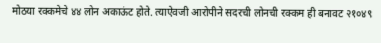मोठया रक्कमेचे ४४ लोन अकाऊंट होते. त्याऐवजी आरोपीने सदरची लोनची रक्कम ही बनावट २१०४९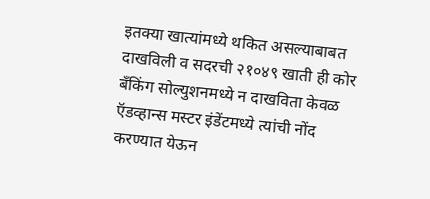इतक्या खात्यांमध्ये थकित असल्याबाबत दाखविली व सदरची २१०४९ खाती ही कोर बँकिंग सोल्युशनमध्ये न दाखविता केवळ ऍडव्हान्स मस्टर इंडेंटमध्ये त्यांची नोंद करण्यात येऊन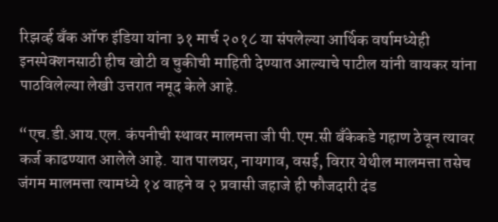रिझर्व्ह बँक ऑफ इंडिया यांना ३१ मार्च २०१८ या संपलेल्या आर्थिक वर्षामध्येही इनस्पेक्शनसाठी हीच खोटी व चुकीची माहिती देण्यात आल्याचे पाटील यांनी वायकर यांना पाठविलेल्या लेखी उत्तरात नमूद केले आहे.

“एच.डी.आय.एल. कंपनीची स्थावर मालमत्ता जी पी.एम.सी बँकेकडे गहाण ठेवून त्यावर कर्ज काढण्यात आलेले आहे. यात पालघर, नायगाव, वसई, विरार येथील मालमत्ता तसेच जंगम मालमत्ता त्यामध्ये १४ वाहने व २ प्रवासी जहाजे ही फौजदारी दंड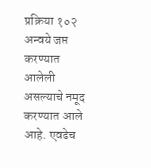प्रक्रिया १०२ अन्वये जप्त करण्यात आलेली असल्याचे नमूद करण्यात आले आहे. एवढेच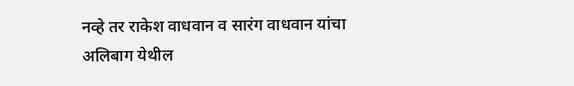नव्हे तर राकेश वाधवान व सारंग वाधवान यांचा अलिबाग येथील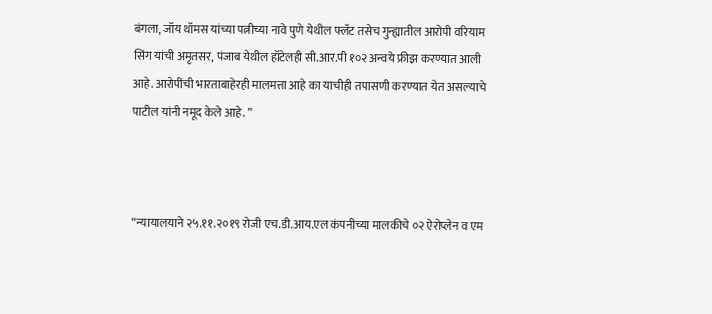बंगला, जॉय थॉमस यांच्या पत्नीच्या नावे पुणे येथील फ्लॅट तसेच गुन्ह्यातील आरोपी वरियाम सिंग यांची अमृतसर, पंजाब येथील हॉटेलही सी.आर.पी १०२ अन्वये फ्रीझ करण्यात आली आहे. आरोपींची भारताबाहेरही मालमत्ता आहे का याचीही तपासणी करण्यात येत असल्याचे पाटील यांनी नमूद केले आहे. ”



“न्यायालयाने २५.११.२०१९ रोजी एच.डी.आय.एल कंपनीच्या मालकीचे ०२ ऐरोप्लेन व एम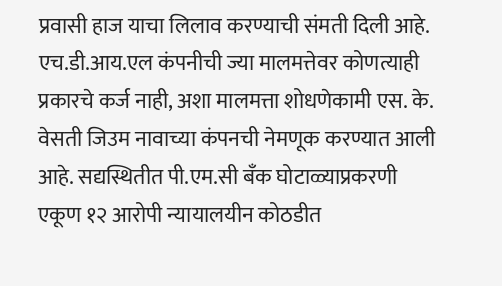प्रवासी हाज याचा लिलाव करण्याची संमती दिली आहे. एच.डी.आय.एल कंपनीची ज्या मालमत्तेवर कोणत्याही प्रकारचे कर्ज नाही, अशा मालमत्ता शोधणेकामी एस. के. वेसती जिउम नावाच्या कंपनची नेमणूक करण्यात आली आहे. सद्यस्थितीत पी.एम.सी बँक घोटाळ्याप्रकरणी एकूण १२ आरोपी न्यायालयीन कोठडीत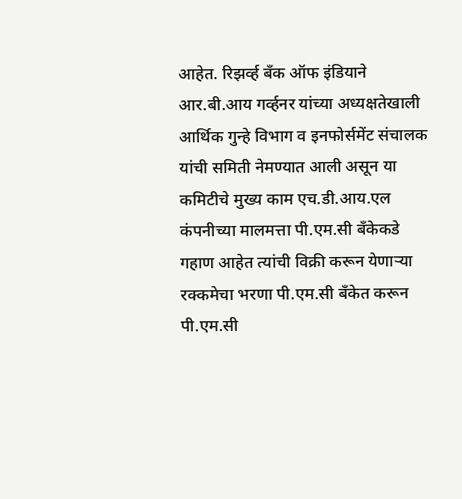आहेत. रिझर्व्ह बँक ऑफ इंडियाने आर.बी.आय गर्व्हनर यांच्या अध्यक्षतेखाली आर्थिक गुन्हे विभाग व इनफोर्समेंट संचालक यांची समिती नेमण्यात आली असून या कमिटीचे मुख्य काम एच.डी.आय.एल कंपनीच्या मालमत्ता पी.एम.सी बँकेकडे गहाण आहेत त्यांची विक्री करून येणार्‍या रक्कमेचा भरणा पी.एम.सी बँकेत करून पी.एम.सी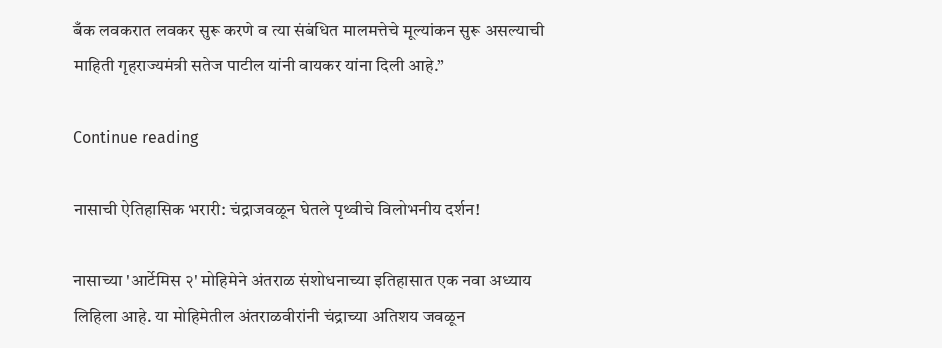बँक लवकरात लवकर सुरू करणे व त्या संबंधित मालमत्तेचे मूल्यांकन सुरू असल्याची माहिती गृहराज्यमंत्री सतेज पाटील यांनी वायकर यांना दिली आहे.”

Continue reading

नासाची ऐतिहासिक भरारी: चंद्राजवळून घेतले पृथ्वीचे विलोभनीय दर्शन!

नासाच्या 'आर्टेमिस २' मोहिमेने अंतराळ संशोधनाच्या इतिहासात एक नवा अध्याय लिहिला आहे. या मोहिमेतील अंतराळवीरांनी चंद्राच्या अतिशय जवळून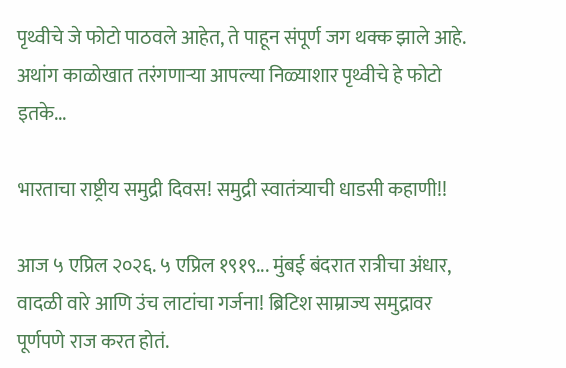पृथ्वीचे जे फोटो पाठवले आहेत, ते पाहून संपूर्ण जग थक्क झाले आहे. अथांग काळोखात तरंगणाऱ्या आपल्या निळ्याशार पृथ्वीचे हे फोटो इतके...

भारताचा राष्ट्रीय समुद्री दिवस! समुद्री स्वातंत्र्याची धाडसी कहाणी!!

आज ५ एप्रिल २०२६. ५ एप्रिल १९१९... मुंबई बंदरात रात्रीचा अंधार, वादळी वारे आणि उंच लाटांचा गर्जना! ब्रिटिश साम्राज्य समुद्रावर पूर्णपणे राज करत होतं.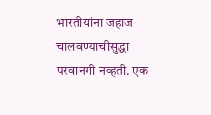भारतीयांना जहाज चालवण्याचीसुद्धा परवानगी नव्हती. एक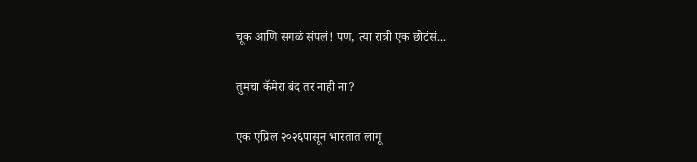चूक आणि सगळं संपलं! पण, त्या रात्री एक छोटंसं...

तुमचा कॅमेरा बंद तर नाही ना?

एक एप्रिल २०२६पासून भारतात लागू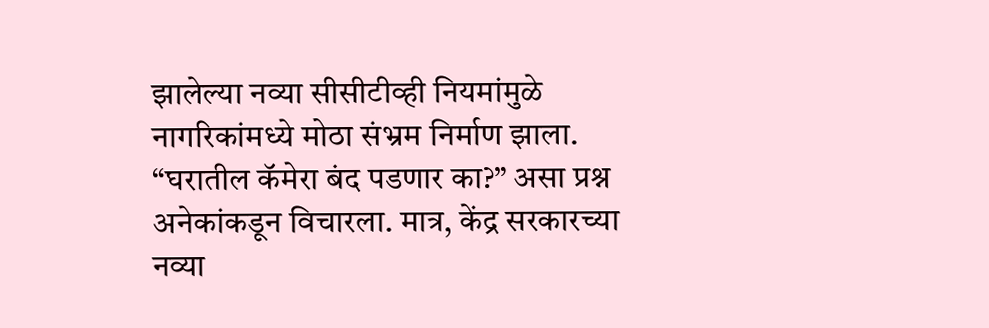झालेल्या नव्या सीसीटीव्ही नियमांमुळे नागरिकांमध्ये मोठा संभ्रम निर्माण झाला. “घरातील कॅमेरा बंद पडणार का?” असा प्रश्न अनेकांकडून विचारला. मात्र, केंद्र सरकारच्या नव्या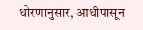धोरणानुसार, आधीपासून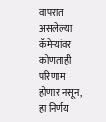वापरात असलेल्या कॅमेर्‍यांवर कोणताही परिणाम होणार नसून, हा निर्णय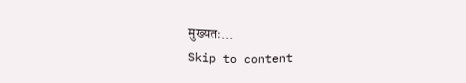मुख्यतः...
Skip to content